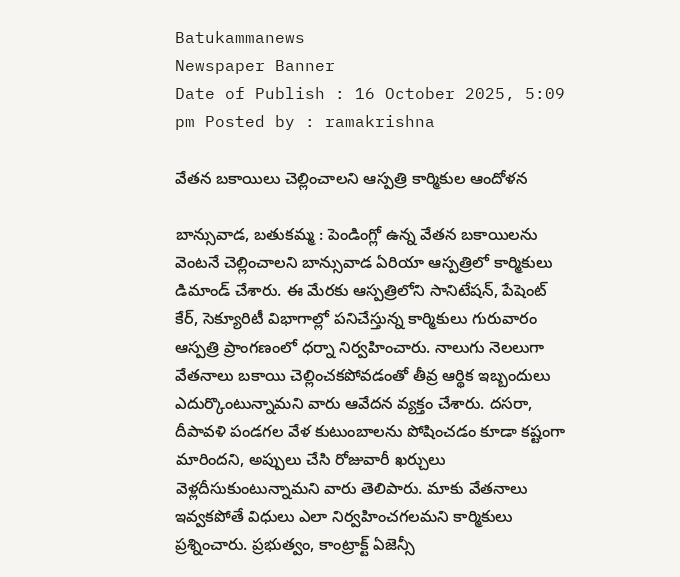Batukammanews
Newspaper Banner
Date of Publish : 16 October 2025, 5:09 pm Posted by : ramakrishna

వేతన బకాయిలు చెల్లించాలని ఆస్పత్రి కార్మికుల ఆందోళన

బాన్సువాడ, బతుకమ్మ : పెండింగ్లో ఉన్న వేతన బకాయిలను వెంటనే చెల్లించాలని బాన్సువాడ ఏరియా ఆస్పత్రిలో కార్మికులు డిమాండ్ చేశారు. ఈ మేరకు ఆస్పత్రిలోని సానిటేషన్, పేషెంట్ కేర్, సెక్యూరిటీ విభాగాల్లో పనిచేస్తున్న కార్మికులు గురువారం ఆస్పత్రి ప్రాంగణంలో ధర్నా నిర్వహించారు. నాలుగు నెలలుగా వేతనాలు బకాయి చెల్లించకపోవడంతో తీవ్ర ఆర్థిక ఇబ్బందులు ఎదుర్కొంటున్నామని వారు ఆవేదన వ్యక్తం చేశారు. దసరా, దీపావళి పండగల వేళ కుటుంబాలను పోషించడం కూడా కష్టంగా మారిందని, అప్పులు చేసి రోజువారీ ఖర్చులు వెళ్లదీసుకుంటున్నామని వారు తెలిపారు. మాకు వేతనాలు ఇవ్వకపోతే విధులు ఎలా నిర్వహించగలమని కార్మికులు ప్రశ్నించారు. ప్రభుత్వం, కాంట్రాక్ట్ ఏజెన్సీ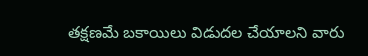తక్షణమే బకాయిలు విడుదల చేయాలని వారు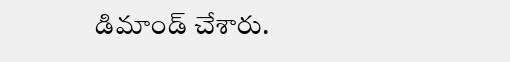డిమాండ్ చేశారు.